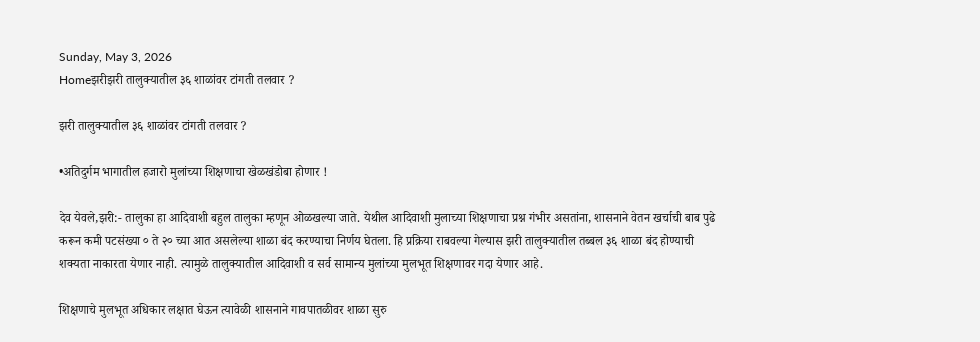Sunday, May 3, 2026
Homeझरीझरी तालुक्यातील ३६ शाळांवर टांगती तलवार ?

झरी तालुक्यातील ३६ शाळांवर टांगती तलवार ?

•अतिदुर्गम भागातील हजारो मुलांच्या शिक्षणाचा खेळखंडोबा होणार !

देव येवले,झरी:- तालुका हा आदिवाशी बहुल तालुका म्हणून ओळखल्या जाते. येथील आदिवाशी मुलाच्या शिक्षणाचा प्रश्न गंभीर असतांना, शासनाने वेतन खर्चाची बाब पुढे करून कमी पटसंख्या ० ते २० च्या आत असलेल्या शाळा बंद करण्याचा निर्णय घेतला. हि प्रक्रिया राबवल्या गेल्यास झरी तालुक्यातील तब्बल ३६ शाळा बंद होण्याची शक्यता नाकारता येणार नाही. त्यामुळे तालुक्यातील आदिवाशी व सर्व सामान्य मुलांच्या मुलभूत शिक्षणावर गदा येणार आहे.

शिक्षणाचे मुलभूत अधिकार लक्षात घेऊन त्यावेळी शासनाने गावपातळीवर शाळा सुरु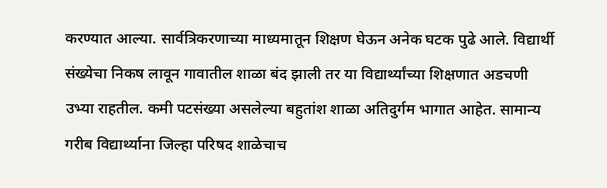करण्यात आल्या. सार्वत्रिकरणाच्या माध्यमातून शिक्षण घेऊन अनेक घटक पुढे आले. विद्यार्थी संख्येचा निकष लावून गावातील शाळा बंद झाली तर या विद्यार्थ्यांच्या शिक्षणात अडचणी उभ्या राहतील. कमी पटसंख्या असलेल्या बहुतांश शाळा अतिदुर्गम भागात आहेत. सामान्य गरीब विद्यार्थ्याना जिल्हा परिषद शाळेचाच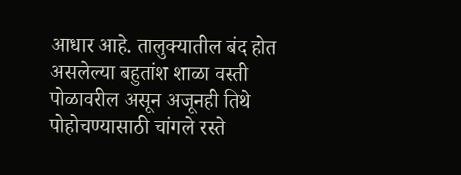आधार आहे. तालुक्यातील बंद होत असलेल्या बहुतांश शाळा वस्ती पोळावरील असून अजूनही तिथे पोहोचण्यासाठी चांगले रस्ते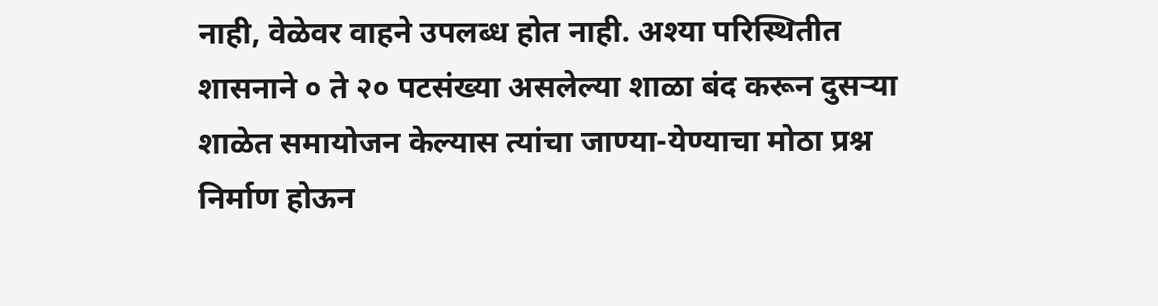नाही, वेळेवर वाहने उपलब्ध होत नाही. अश्या परिस्थितीत शासनाने ० ते २० पटसंख्या असलेल्या शाळा बंद करून दुसऱ्या शाळेत समायोजन केल्यास त्यांचा जाण्या-येण्याचा मोठा प्रश्न निर्माण होऊन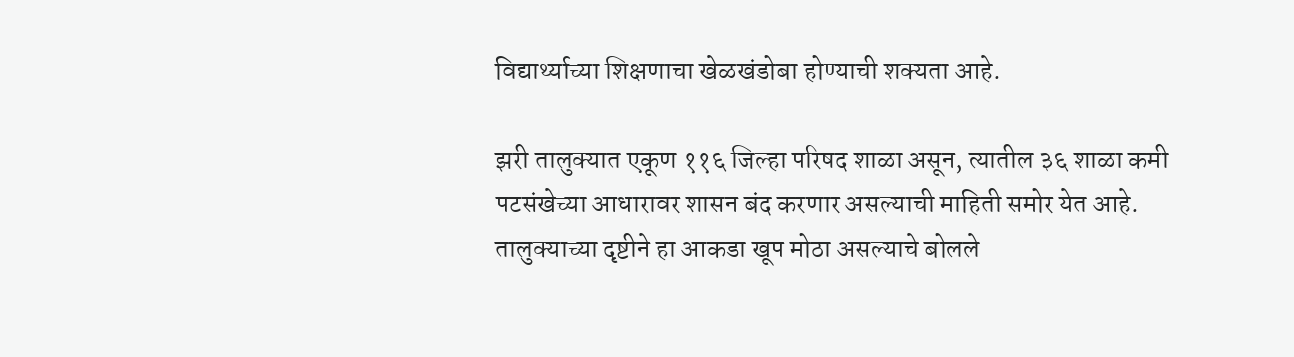विद्यार्थ्याच्या शिक्षणाचा खेळखंडोबा होण्याची शक्यता आहे.

झरी तालुक्यात एकूण ११६ जिल्हा परिषद शाळा असून, त्यातील ३६ शाळा कमी पटसंखेच्या आधारावर शासन बंद करणार असल्याची माहिती समोर येत आहे. तालुक्याच्या दृष्टीने हा आकडा खूप मोठा असल्याचे बोलले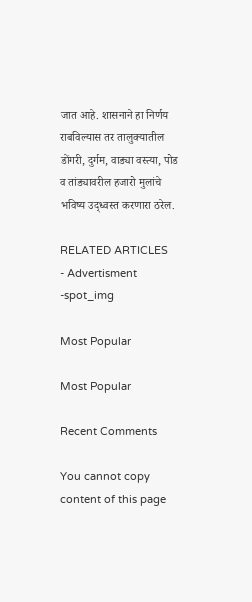जात आहे. शासनाने हा निर्णय राबविल्यास तर तालुक्यातील डोंगरी, दुर्गम, वाड्या वस्त्या, पोड व तांड्यावरील हजारो मुलांचे भविष्य उद्ध्वस्त करणारा ठरेल.

RELATED ARTICLES
- Advertisment -spot_img

Most Popular

Most Popular

Recent Comments

You cannot copy content of this page